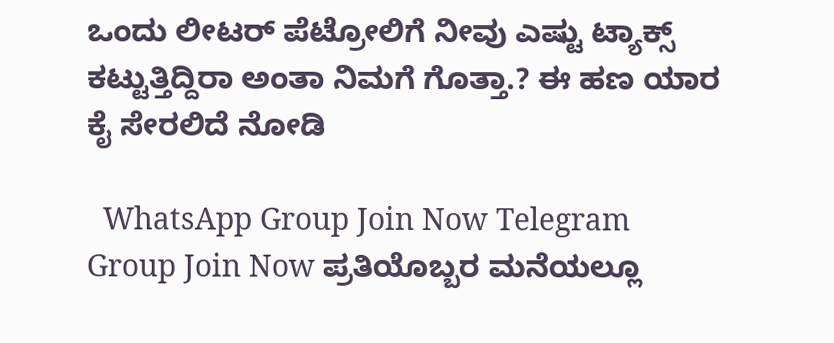ಒಂದು ಲೀಟರ್ ಪೆಟ್ರೋಲಿಗೆ ನೀವು ಎಷ್ಟು ಟ್ಯಾಕ್ಸ್ ಕಟ್ಟುತ್ತಿದ್ದಿರಾ ಅಂತಾ ನಿಮಗೆ ಗೊತ್ತಾ.? ಈ ಹಣ ಯಾರ ಕೈ ಸೇರಲಿದೆ ನೋಡಿ

  WhatsApp Group Join Now Telegram Group Join Now ಪ್ರತಿಯೊಬ್ಬರ ಮನೆಯಲ್ಲೂ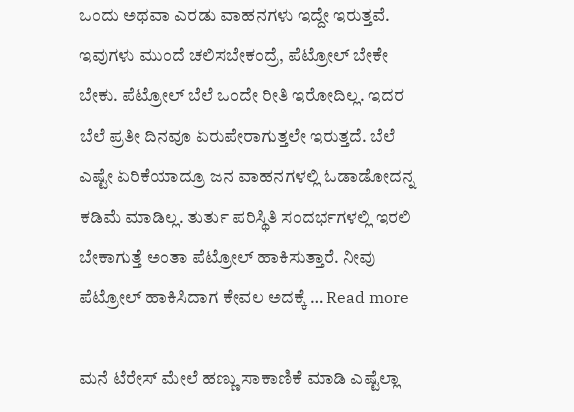ಒಂದು ಅಥವಾ ಎರಡು ವಾಹನಗಳು ಇದ್ದೇ ಇರುತ್ತವೆ. ಇವುಗಳು ಮುಂದೆ ಚಲಿಸಬೇಕಂದ್ರೆ, ಪೆಟ್ರೋಲ್ ಬೇಕೇ ಬೇಕು. ಪೆಟ್ರೋಲ್ ಬೆಲೆ ಒಂದೇ ರೀತಿ ಇರೋದಿಲ್ಲ. ಇದರ ಬೆಲೆ ಪ್ರತೀ ದಿನವೂ ಏರುಪೇರಾಗುತ್ತಲೇ ಇರುತ್ತದೆ. ಬೆಲೆ ಎಷ್ಟೇ ಏರಿಕೆಯಾದ್ರೂ ಜನ ವಾಹನಗಳಲ್ಲಿ ಓಡಾಡೋದನ್ನ ಕಡಿಮೆ ಮಾಡಿಲ್ಲ. ತುರ್ತು ಪರಿಸ್ಥಿತಿ ಸಂದರ್ಭಗಳಲ್ಲಿ ಇರಲಿ ಬೇಕಾಗುತ್ತೆ ಅಂತಾ ಪೆಟ್ರೋಲ್ ಹಾಕಿಸುತ್ತಾರೆ. ನೀವು ಪೆಟ್ರೋಲ್ ಹಾಕಿಸಿದಾಗ ಕೇವಲ ಅದಕ್ಕೆ … Read more

ಮನೆ ಟೆರೇಸ್ ಮೇಲೆ ಹಣ್ಣು ಸಾಕಾಣಿಕೆ ಮಾಡಿ ಎಷ್ಟೆಲ್ಲಾ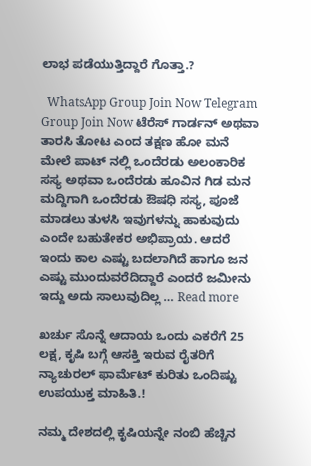ಲಾಭ ಪಡೆಯುತ್ತಿದ್ದಾರೆ ಗೊತ್ತಾ.?

  WhatsApp Group Join Now Telegram Group Join Now ಟೆರೆಸ್ ಗಾರ್ಡನ್ ಅಥವಾ ತಾರಸಿ ತೋಟ ಎಂದ ತಕ್ಷಣ ಹೋ ಮನೆ ಮೇಲೆ ಪಾಟ್ ನಲ್ಲಿ ಒಂದೆರಡು ಅಲಂಕಾರಿಕ ಸಸ್ಯ ಅಥವಾ ಒಂದೆರಡು ಹೂವಿನ ಗಿಡ ಮನ ಮದ್ದಿಗಾಗಿ ಒಂದೆರಡು ಔಷಧಿ ಸಸ್ಯ, ಪೂಜೆ ಮಾಡಲು ತುಳಸಿ ಇವುಗಳನ್ನು ಹಾಕುವುದು ಎಂದೇ ಬಹುತೇಕರ ಅಭಿಪ್ರಾಯ. ಆದರೆ ಇಂದು ಕಾಲ ಎಷ್ಟು ಬದಲಾಗಿದೆ ಹಾಗೂ ಜನ ಎಷ್ಟು ಮುಂದುವರೆದಿದ್ದಾರೆ ಎಂದರೆ ಜಮೀನು ಇದ್ದು ಅದು ಸಾಲುವುದಿಲ್ಲ … Read more

ಖರ್ಚು ಸೊನ್ನೆ ಆದಾಯ ಒಂದು ಎಕರೆಗೆ 25 ಲಕ್ಷ, ಕೃಷಿ ಬಗ್ಗೆ ಆಸಕ್ತಿ ಇರುವ ರೈತರಿಗೆ ನ್ಯಾಚುರಲ್ ಫಾರ್ಮೆಟ್ ಕುರಿತು ಒಂದಿಷ್ಟು ಉಪಯುಕ್ತ ಮಾಹಿತಿ.!

ನಮ್ಮ ದೇಶದಲ್ಲಿ ಕೃಷಿಯನ್ನೇ ನಂಬಿ ಹೆಚ್ಚಿನ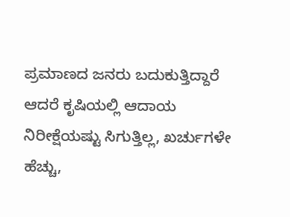ಪ್ರಮಾಣದ ಜನರು ಬದುಕುತ್ತಿದ್ದಾರೆ ಆದರೆ ಕೃಷಿಯಲ್ಲಿ ಆದಾಯ ನಿರೀಕ್ಷೆಯಷ್ಟು ಸಿಗುತ್ತಿಲ್ಲ, ಖರ್ಚುಗಳೇ ಹೆಚ್ಚು,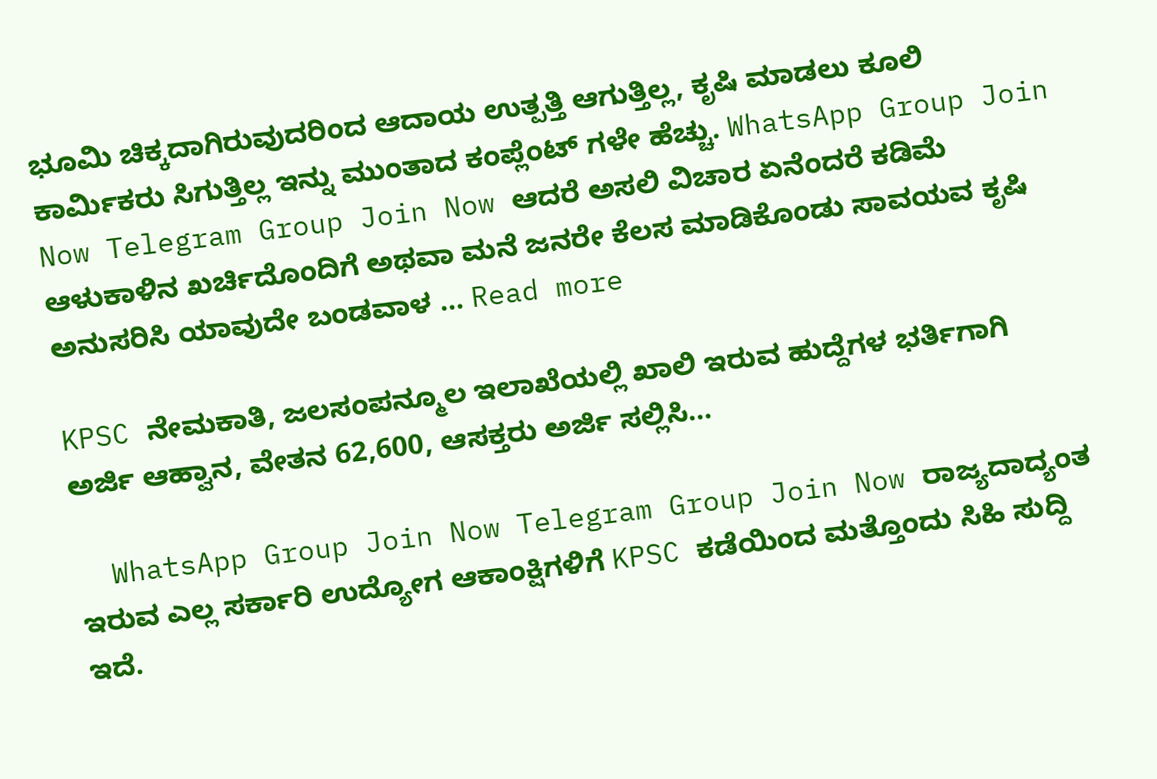ಭೂಮಿ ಚಿಕ್ಕದಾಗಿರುವುದರಿಂದ ಆದಾಯ ಉತ್ಪತ್ತಿ ಆಗುತ್ತಿಲ್ಲ, ಕೃಷಿ ಮಾಡಲು ಕೂಲಿ ಕಾರ್ಮಿಕರು ಸಿಗುತ್ತಿಲ್ಲ ಇನ್ನು ಮುಂತಾದ ಕಂಪ್ಲೆಂಟ್ ಗಳೇ ಹೆಚ್ಚು. WhatsApp Group Join Now Telegram Group Join Now ಆದರೆ ಅಸಲಿ ವಿಚಾರ ಏನೆಂದರೆ ಕಡಿಮೆ ಆಳುಕಾಳಿನ ಖರ್ಚಿದೊಂದಿಗೆ ಅಥವಾ ಮನೆ ಜನರೇ ಕೆಲಸ ಮಾಡಿಕೊಂಡು ಸಾವಯವ ಕೃಷಿ ಅನುಸರಿಸಿ ಯಾವುದೇ ಬಂಡವಾಳ … Read more

KPSC ನೇಮಕಾತಿ, ಜಲಸಂಪನ್ಮೂಲ ಇಲಾಖೆಯಲ್ಲಿ ಖಾಲಿ ಇರುವ ಹುದ್ದೆಗಳ ಭರ್ತಿಗಾಗಿ ಅರ್ಜಿ ಆಹ್ವಾನ, ವೇತನ 62,600, ಆಸಕ್ತರು ಅರ್ಜಿ ಸಲ್ಲಿಸಿ…

  WhatsApp Group Join Now Telegram Group Join Now ರಾಜ್ಯದಾದ್ಯಂತ ಇರುವ ಎಲ್ಲ ಸರ್ಕಾರಿ ಉದ್ಯೋಗ ಆಕಾಂಕ್ಷಿಗಳಿಗೆ KPSC ಕಡೆಯಿಂದ ಮತ್ತೊಂದು ಸಿಹಿ ಸುದ್ದಿ ಇದೆ.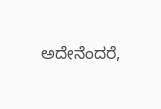ಅದೇನೆಂದರೆ,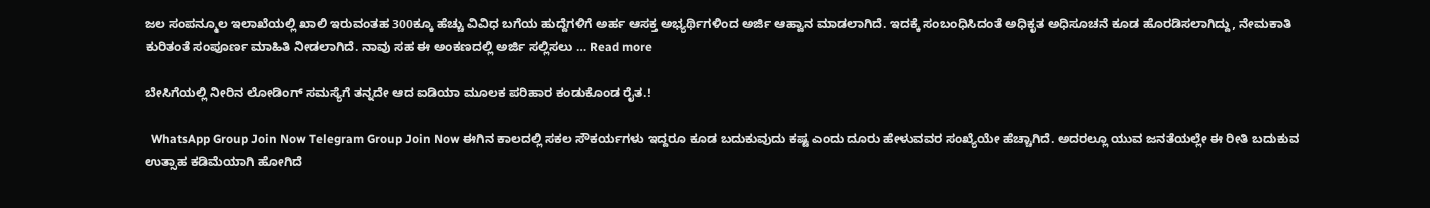ಜಲ ಸಂಪನ್ಮೂಲ ಇಲಾಖೆಯಲ್ಲಿ ಖಾಲಿ ಇರುವಂತಹ 300ಕ್ಕೂ ಹೆಚ್ಚು ವಿವಿಧ ಬಗೆಯ ಹುದ್ದೆಗಳಿಗೆ ಅರ್ಹ ಆಸಕ್ತ ಅಭ್ಯರ್ಥಿಗಳಿಂದ ಅರ್ಜಿ ಆಹ್ವಾನ ಮಾಡಲಾಗಿದೆ. ಇದಕ್ಕೆ ಸಂಬಂಧಿಸಿದಂತೆ ಅಧಿಕೃತ ಅಧಿಸೂಚನೆ ಕೂಡ ಹೊರಡಿಸಲಾಗಿದ್ದು, ನೇಮಕಾತಿ ಕುರಿತಂತೆ ಸಂಪೂರ್ಣ ಮಾಹಿತಿ ನೀಡಲಾಗಿದೆ. ನಾವು ಸಹ ಈ ಅಂಕಣದಲ್ಲಿ ಅರ್ಜಿ ಸಲ್ಲಿಸಲು … Read more

ಬೇಸಿಗೆಯಲ್ಲಿ ನೀರಿನ ಲೋಡಿಂಗ್ ಸಮಸ್ಯೆಗೆ ತನ್ನದೇ ಆದ ಐಡಿಯಾ ಮೂಲಕ ಪರಿಹಾರ ಕಂಡುಕೊಂಡ ರೈತ.!

  WhatsApp Group Join Now Telegram Group Join Now ಈಗಿನ ಕಾಲದಲ್ಲಿ ಸಕಲ ಸೌಕರ್ಯಗಳು ಇದ್ದರೂ ಕೂಡ ಬದುಕುವುದು ಕಷ್ಟ ಎಂದು ದೂರು ಹೇಳುವವರ ಸಂಖ್ಯೆಯೇ ಹೆಚ್ಚಾಗಿದೆ. ಅದರಲ್ಲೂ ಯುವ ಜನತೆಯಲ್ಲೇ ಈ ರೀತಿ ಬದುಕುವ ಉತ್ಸಾಹ ಕಡಿಮೆಯಾಗಿ ಹೋಗಿದೆ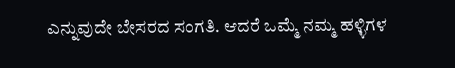ಎನ್ನುವುದೇ ಬೇಸರದ ಸಂಗತಿ. ಆದರೆ ಒಮ್ಮೆ ನಮ್ಮ ಹಳ್ಳಿಗಳ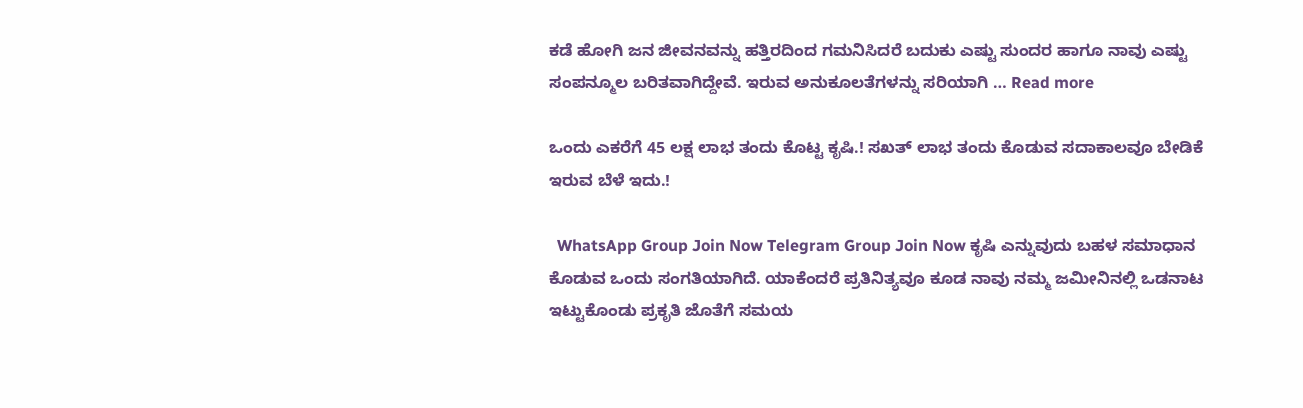ಕಡೆ ಹೋಗಿ ಜನ ಜೀವನವನ್ನು ಹತ್ತಿರದಿಂದ ಗಮನಿಸಿದರೆ ಬದುಕು ಎಷ್ಟು ಸುಂದರ ಹಾಗೂ ನಾವು ಎಷ್ಟು ಸಂಪನ್ಮೂಲ ಬರಿತವಾಗಿದ್ದೇವೆ. ಇರುವ ಅನುಕೂಲತೆಗಳನ್ನು ಸರಿಯಾಗಿ … Read more

ಒಂದು ಎಕರೆಗೆ 45 ಲಕ್ಷ ಲಾಭ ತಂದು ಕೊಟ್ಟ ಕೃಷಿ.! ಸಖತ್ ಲಾಭ ತಂದು ಕೊಡುವ ಸದಾಕಾಲವೂ ಬೇಡಿಕೆ ಇರುವ ಬೆಳೆ ಇದು.!

  WhatsApp Group Join Now Telegram Group Join Now ಕೃಷಿ ಎನ್ನುವುದು ಬಹಳ ಸಮಾಧಾನ ಕೊಡುವ ಒಂದು ಸಂಗತಿಯಾಗಿದೆ. ಯಾಕೆಂದರೆ ಪ್ರತಿನಿತ್ಯವೂ ಕೂಡ ನಾವು ನಮ್ಮ ಜಮೀನಿನಲ್ಲಿ ಒಡನಾಟ ಇಟ್ಟುಕೊಂಡು ಪ್ರಕೃತಿ ಜೊತೆಗೆ ಸಮಯ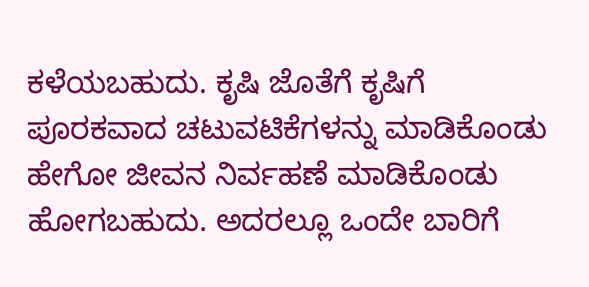ಕಳೆಯಬಹುದು. ಕೃಷಿ ಜೊತೆಗೆ ಕೃಷಿಗೆ ಪೂರಕವಾದ ಚಟುವಟಿಕೆಗಳನ್ನು ಮಾಡಿಕೊಂಡು ಹೇಗೋ ಜೀವನ ನಿರ್ವಹಣೆ ಮಾಡಿಕೊಂಡು ಹೋಗಬಹುದು. ಅದರಲ್ಲೂ ಒಂದೇ ಬಾರಿಗೆ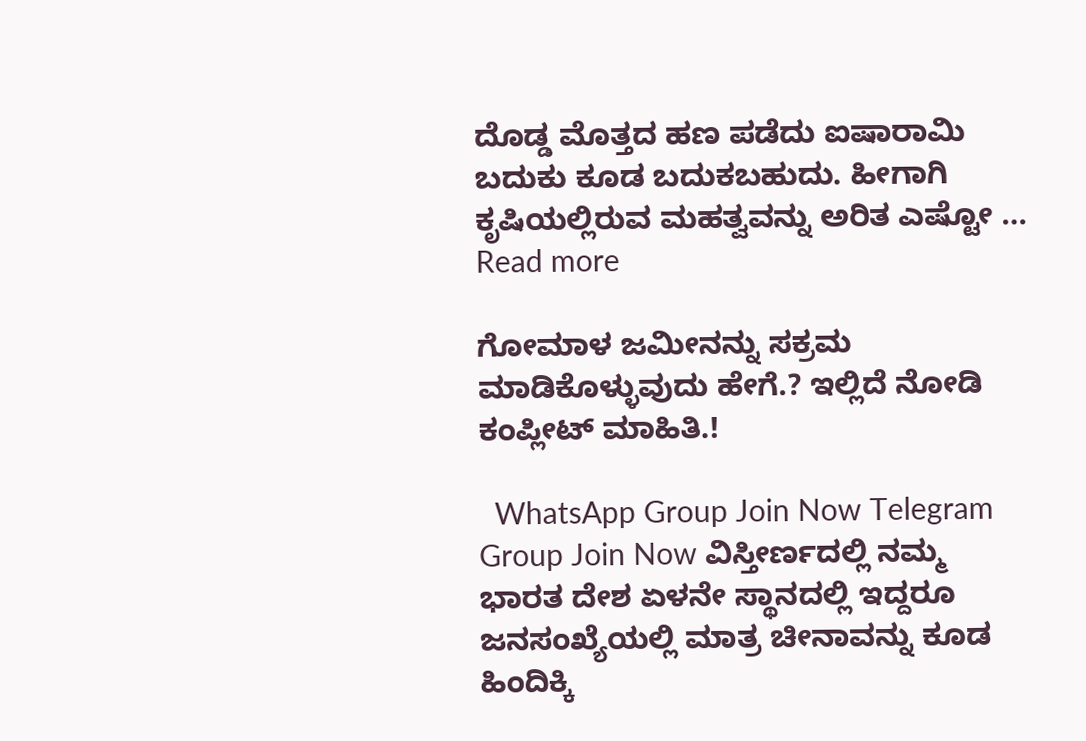ದೊಡ್ಡ ಮೊತ್ತದ ಹಣ ಪಡೆದು ಐಷಾರಾಮಿ ಬದುಕು ಕೂಡ ಬದುಕಬಹುದು. ಹೀಗಾಗಿ ಕೃಷಿಯಲ್ಲಿರುವ ಮಹತ್ವವನ್ನು ಅರಿತ ಎಷ್ಟೋ … Read more

ಗೋಮಾಳ ಜಮೀನನ್ನು ಸಕ್ರಮ ಮಾಡಿಕೊಳ್ಳುವುದು ಹೇಗೆ.? ಇಲ್ಲಿದೆ ನೋಡಿ ಕಂಪ್ಲೀಟ್ ಮಾಹಿತಿ.!

  WhatsApp Group Join Now Telegram Group Join Now ವಿಸ್ತೀರ್ಣದಲ್ಲಿ ನಮ್ಮ ಭಾರತ ದೇಶ ಏಳನೇ ಸ್ಥಾನದಲ್ಲಿ ಇದ್ದರೂ ಜನಸಂಖ್ಯೆಯಲ್ಲಿ ಮಾತ್ರ ಚೀನಾವನ್ನು ಕೂಡ ಹಿಂದಿಕ್ಕಿ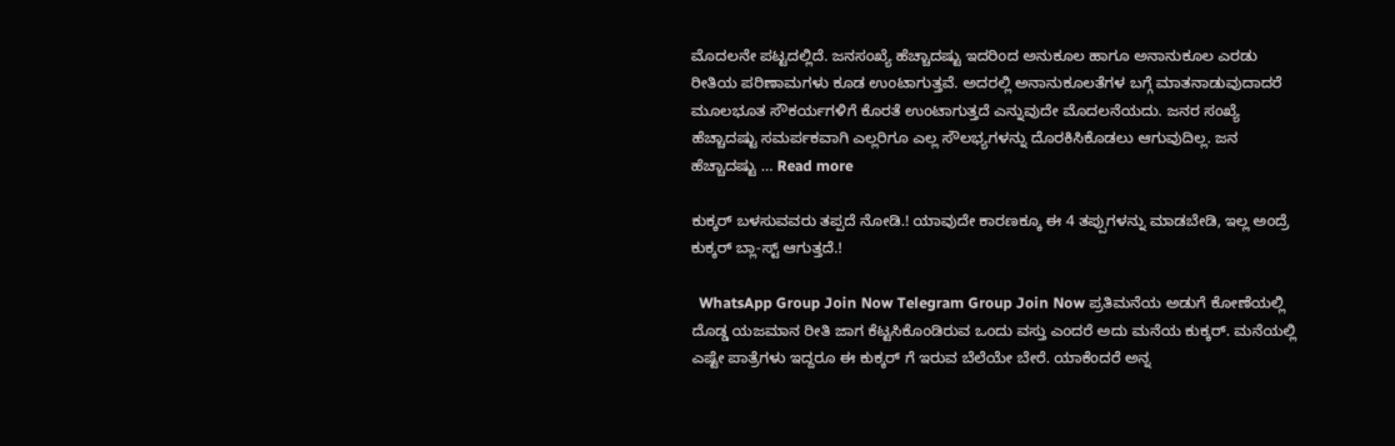ಮೊದಲನೇ ಪಟ್ಟದಲ್ಲಿದೆ. ಜನಸಂಖ್ಯೆ ಹೆಚ್ಚಾದಷ್ಟು ಇದರಿಂದ ಅನುಕೂಲ ಹಾಗೂ ಅನಾನುಕೂಲ ಎರಡು ರೀತಿಯ ಪರಿಣಾಮಗಳು ಕೂಡ ಉಂಟಾಗುತ್ತವೆ. ಅದರಲ್ಲಿ ಅನಾನುಕೂಲತೆಗಳ ಬಗ್ಗೆ ಮಾತನಾಡುವುದಾದರೆ ಮೂಲಭೂತ ಸೌಕರ್ಯಗಳಿಗೆ ಕೊರತೆ ಉಂಟಾಗುತ್ತದೆ ಎನ್ನುವುದೇ ಮೊದಲನೆಯದು. ಜನರ ಸಂಖ್ಯೆ ಹೆಚ್ಚಾದಷ್ಟು ಸಮರ್ಪಕವಾಗಿ ಎಲ್ಲರಿಗೂ ಎಲ್ಲ ಸೌಲಭ್ಯಗಳನ್ನು ದೊರಕಿಸಿಕೊಡಲು ಆಗುವುದಿಲ್ಲ. ಜನ ಹೆಚ್ಚಾದಷ್ಟು … Read more

ಕುಕ್ಕರ್ ಬಳಸುವವರು ತಪ್ಪದೆ ನೋಡಿ.! ಯಾವುದೇ ಕಾರಣಕ್ಕೂ ಈ 4 ತಪ್ಪುಗಳನ್ನು ಮಾಡಬೇಡಿ, ಇಲ್ಲ ಅಂದ್ರೆ ಕುಕ್ಕರ್ ಬ್ಲಾ-ಸ್ಟ್ ಆಗುತ್ತದೆ.!

  WhatsApp Group Join Now Telegram Group Join Now ಪ್ರತಿಮನೆಯ ಅಡುಗೆ ಕೋಣೆಯಲ್ಲಿ ದೊಡ್ಡ ಯಜಮಾನ ರೀತಿ ಜಾಗ ಕೆಟ್ಟಸಿಕೊಂಡಿರುವ ಒಂದು ವಸ್ತು ಎಂದರೆ ಅದು ಮನೆಯ ಕುಕ್ಕರ್. ಮನೆಯಲ್ಲಿ ಎಷ್ಟೇ ಪಾತ್ರೆಗಳು ಇದ್ದರೂ ಈ ಕುಕ್ಕರ್ ಗೆ ಇರುವ ಬೆಲೆಯೇ ಬೇರೆ. ಯಾಕೆಂದರೆ ಅನ್ನ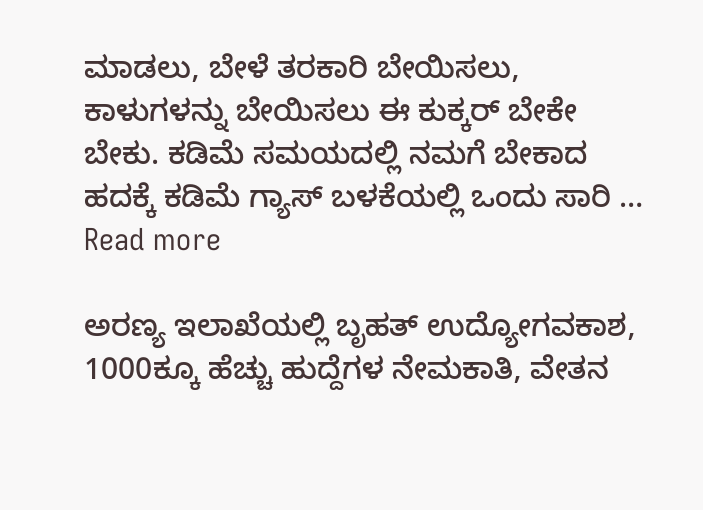ಮಾಡಲು, ಬೇಳೆ ತರಕಾರಿ ಬೇಯಿಸಲು, ಕಾಳುಗಳನ್ನು ಬೇಯಿಸಲು ಈ ಕುಕ್ಕರ್ ಬೇಕೇ ಬೇಕು. ಕಡಿಮೆ ಸಮಯದಲ್ಲಿ ನಮಗೆ ಬೇಕಾದ ಹದಕ್ಕೆ ಕಡಿಮೆ ಗ್ಯಾಸ್ ಬಳಕೆಯಲ್ಲಿ ಒಂದು ಸಾರಿ … Read more

ಅರಣ್ಯ ಇಲಾಖೆಯಲ್ಲಿ ಬೃಹತ್ ಉದ್ಯೋಗವಕಾಶ, 1000ಕ್ಕೂ ಹೆಚ್ಚು ಹುದ್ದೆಗಳ ನೇಮಕಾತಿ, ವೇತನ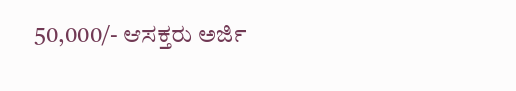50,000/- ಆಸಕ್ತರು ಅರ್ಜಿ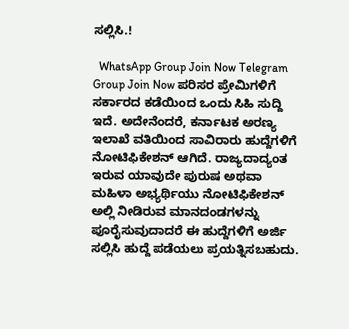ಸಲ್ಲಿಸಿ.!

  WhatsApp Group Join Now Telegram Group Join Now ಪರಿಸರ ಪ್ರೇಮಿಗಳಿಗೆ ಸರ್ಕಾರದ ಕಡೆಯಿಂದ ಒಂದು ಸಿಹಿ ಸುದ್ದಿ ಇದೆ. ಅದೇನೆಂದರೆ, ಕರ್ನಾಟಕ ಅರಣ್ಯ ಇಲಾಖೆ ವತಿಯಿಂದ ಸಾವಿರಾರು ಹುದ್ದೆಗಳಿಗೆ ನೋಟಿಫಿಕೇಶನ್ ಆಗಿದೆ. ರಾಜ್ಯದಾದ್ಯಂತ ಇರುವ ಯಾವುದೇ ಪುರುಷ ಅಥವಾ ಮಹಿಳಾ ಅಭ್ಯರ್ಥಿಯು ನೋಟಿಫಿಕೇಶನ್ ಅಲ್ಲಿ ನೀಡಿರುವ ಮಾನದಂಡಗಳನ್ನು ಪೂರೈಸುವುದಾದರೆ ಈ ಹುದ್ದೆಗಳಿಗೆ ಅರ್ಜಿ ಸಲ್ಲಿಸಿ ಹುದ್ದೆ ಪಡೆಯಲು ಪ್ರಯತ್ನಿಸಬಹುದು.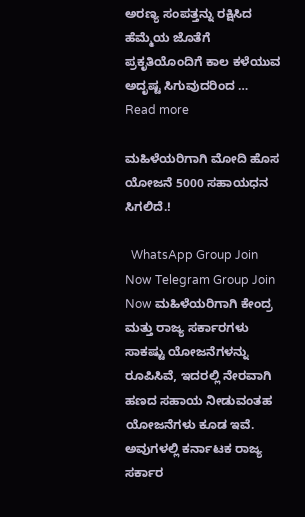ಅರಣ್ಯ ಸಂಪತ್ತನ್ನು ರಕ್ಷಿಸಿದ ಹೆಮ್ಮೆಯ ಜೊತೆಗೆ ಪ್ರಕೃತಿಯೊಂದಿಗೆ ಕಾಲ ಕಳೆಯುವ ಅದೃಷ್ಟ ಸಿಗುವುದರಿಂದ … Read more

ಮಹಿಳೆಯರಿಗಾಗಿ ಮೋದಿ ಹೊಸ ಯೋಜನೆ 5000 ಸಹಾಯಧನ ಸಿಗಲಿದೆ.!

  WhatsApp Group Join Now Telegram Group Join Now ಮಹಿಳೆಯರಿಗಾಗಿ ಕೇಂದ್ರ ಮತ್ತು ರಾಜ್ಯ ಸರ್ಕಾರಗಳು ಸಾಕಷ್ಟು ಯೋಜನೆಗಳನ್ನು ರೂಪಿಸಿವೆ, ಇದರಲ್ಲಿ ನೇರವಾಗಿ ಹಣದ ಸಹಾಯ ನೀಡುವಂತಹ ಯೋಜನೆಗಳು ಕೂಡ ಇವೆ. ಅವುಗಳಲ್ಲಿ ಕರ್ನಾಟಕ ರಾಜ್ಯ ಸರ್ಕಾರ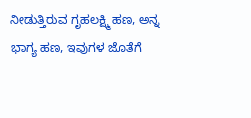ನೀಡುತ್ತಿರುವ ಗೃಹಲಕ್ಷ್ಮಿ ಹಣ, ಅನ್ನ ಭಾಗ್ಯ ಹಣ, ಇವುಗಳ ಜೊತೆಗೆ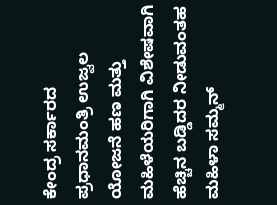ಕೇಂದ್ರ ಸರ್ಕಾರದ ಪ್ರಧಾನಮಂತ್ರಿ ಉಜ್ವಲ ಯೋಜನೆ ಹಣ ಮತ್ತು ಮಹಿಳೆಯರಿಗಾಗಿ ವಿಶೇಷವಾಗಿ ಹೆಚ್ಚಿನ ಬಡ್ಡಿದರ ನೀಡುವಂತಹ ಮಹಿಳಾ ಸಮ್ಮನ್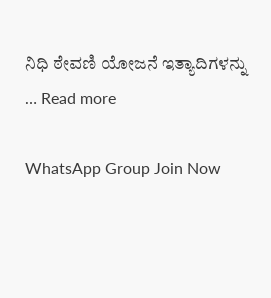ನಿಧಿ ಠೇವಣಿ ಯೋಜನೆ ಇತ್ಯಾದಿಗಳನ್ನು … Read more

WhatsApp Group Join Now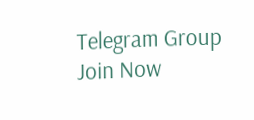Telegram Group Join Now